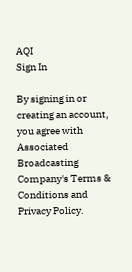AQI
Sign In

By signing in or creating an account, you agree with Associated Broadcasting Company's Terms & Conditions and Privacy Policy.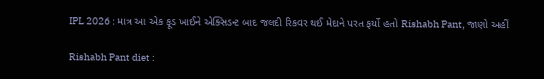IPL 2026 : માત્ર આ એક ફૂડ ખાઈને એક્સિડન્ટ બાદ જલદી રિકવર થઈ મેદાને પરત ફર્યો હતો Rishabh Pant, જાણો અહીં

Rishabh Pant diet :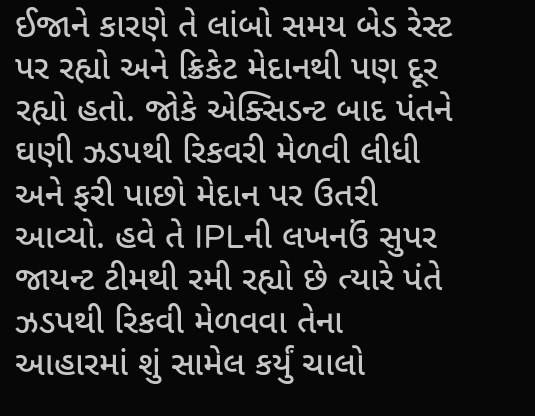ઈજાને કારણે તે લાંબો સમય બેડ રેસ્ટ પર રહ્યો અને ક્રિકેટ મેદાનથી પણ દૂર રહ્યો હતો. જોકે એક્સિડન્ટ બાદ પંતને ઘણી ઝડપથી રિકવરી મેળવી લીધી અને ફરી પાછો મેદાન પર ઉતરી આવ્યો. હવે તે IPLની લખનઉં સુપર જાયન્ટ ટીમથી રમી રહ્યો છે ત્યારે પંતે ઝડપથી રિકવી મેળવવા તેના આહારમાં શું સામેલ કર્યું ચાલો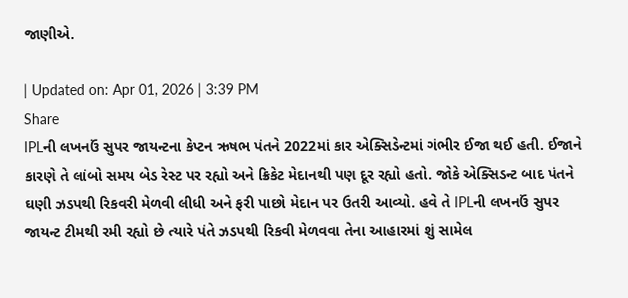જાણીએ.

| Updated on: Apr 01, 2026 | 3:39 PM
Share
IPLની લખનઉં સુપર જાયન્ટના કેપ્ટન ઋષભ પંતને 2022માં કાર એક્સિડેન્ટમાં ગંભીર ઈજા થઈ હતી. ઈજાને કારણે તે લાંબો સમય બેડ રેસ્ટ પર રહ્યો અને ક્રિકેટ મેદાનથી પણ દૂર રહ્યો હતો. જોકે એક્સિડન્ટ બાદ પંતને ઘણી ઝડપથી રિકવરી મેળવી લીધી અને ફરી પાછો મેદાન પર ઉતરી આવ્યો. હવે તે IPLની લખનઉં સુપર જાયન્ટ ટીમથી રમી રહ્યો છે ત્યારે પંતે ઝડપથી રિકવી મેળવવા તેના આહારમાં શું સામેલ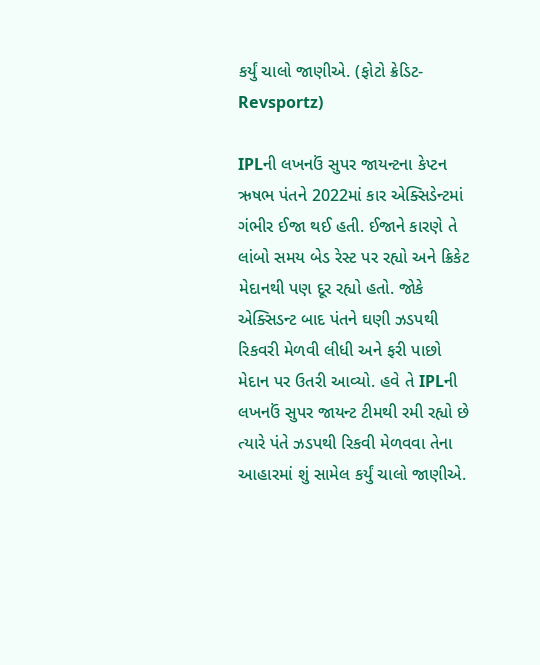કર્યું ચાલો જાણીએ. (ફોટો ક્રેડિટ-Revsportz)

IPLની લખનઉં સુપર જાયન્ટના કેપ્ટન ઋષભ પંતને 2022માં કાર એક્સિડેન્ટમાં ગંભીર ઈજા થઈ હતી. ઈજાને કારણે તે લાંબો સમય બેડ રેસ્ટ પર રહ્યો અને ક્રિકેટ મેદાનથી પણ દૂર રહ્યો હતો. જોકે એક્સિડન્ટ બાદ પંતને ઘણી ઝડપથી રિકવરી મેળવી લીધી અને ફરી પાછો મેદાન પર ઉતરી આવ્યો. હવે તે IPLની લખનઉં સુપર જાયન્ટ ટીમથી રમી રહ્યો છે ત્યારે પંતે ઝડપથી રિકવી મેળવવા તેના આહારમાં શું સામેલ કર્યું ચાલો જાણીએ.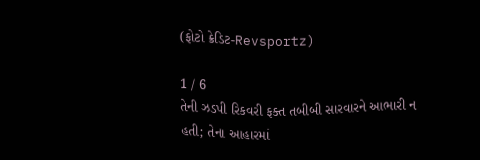(ફોટો ક્રેડિટ-Revsportz)

1 / 6
તેની ઝડપી રિકવરી ફક્ત તબીબી સારવારને આભારી ન હતી; તેના આહારમાં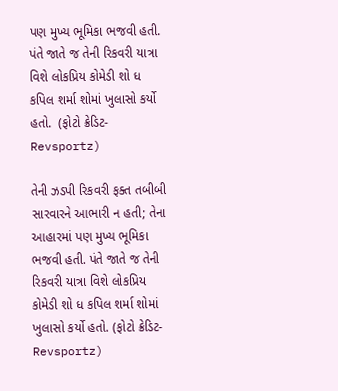પણ મુખ્ય ભૂમિકા ભજવી હતી. પંતે જાતે જ તેની રિકવરી યાત્રા વિશે લોકપ્રિય કોમેડી શો ધ કપિલ શર્મા શોમાં ખુલાસો કર્યો હતો.  (ફોટો ક્રેડિટ-Revsportz)

તેની ઝડપી રિકવરી ફક્ત તબીબી સારવારને આભારી ન હતી; તેના આહારમાં પણ મુખ્ય ભૂમિકા ભજવી હતી. પંતે જાતે જ તેની રિકવરી યાત્રા વિશે લોકપ્રિય કોમેડી શો ધ કપિલ શર્મા શોમાં ખુલાસો કર્યો હતો. (ફોટો ક્રેડિટ-Revsportz)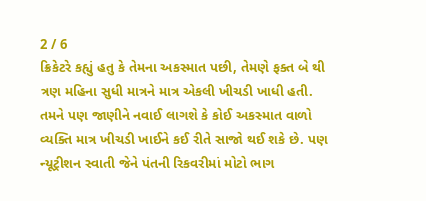2 / 6
ક્રિકેટરે કહ્યું હતુ કે તેમના અકસ્માત પછી, તેમણે ફક્ત બે થી ત્રણ મહિના સુધી માત્રને માત્ર એકલી ખીચડી ખાધી હતી. તમને પણ જાણીને નવાઈ લાગશે કે કોઈ અકસ્માત વાળો વ્યક્તિ માત્ર ખીચડી ખાઈને કઈ રીતે સાજો થઈ શકે છે. પણ ન્યૂટ્રીશન સ્વાતી જેને પંતની રિકવરીમાં મોટો ભાગ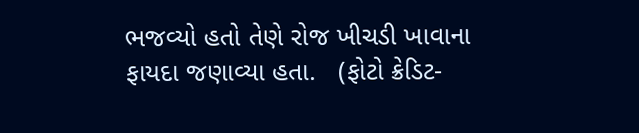ભજવ્યો હતો તેણે રોજ ખીચડી ખાવાના ફાયદા જણાવ્યા હતા.   (ફોટો ક્રેડિટ-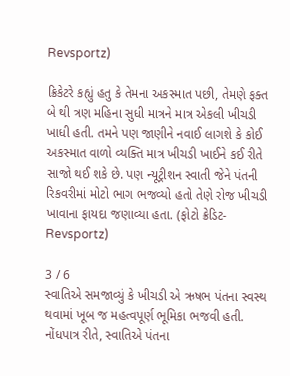Revsportz)

ક્રિકેટરે કહ્યું હતુ કે તેમના અકસ્માત પછી, તેમણે ફક્ત બે થી ત્રણ મહિના સુધી માત્રને માત્ર એકલી ખીચડી ખાધી હતી. તમને પણ જાણીને નવાઈ લાગશે કે કોઈ અકસ્માત વાળો વ્યક્તિ માત્ર ખીચડી ખાઈને કઈ રીતે સાજો થઈ શકે છે. પણ ન્યૂટ્રીશન સ્વાતી જેને પંતની રિકવરીમાં મોટો ભાગ ભજવ્યો હતો તેણે રોજ ખીચડી ખાવાના ફાયદા જણાવ્યા હતા. (ફોટો ક્રેડિટ-Revsportz)

3 / 6
સ્વાતિએ સમજાવ્યું કે ખીચડી એ ઋષભ પંતના સ્વસ્થ થવામાં ખૂબ જ મહત્વપૂર્ણ ભૂમિકા ભજવી હતી. નોંધપાત્ર રીતે, સ્વાતિએ પંતના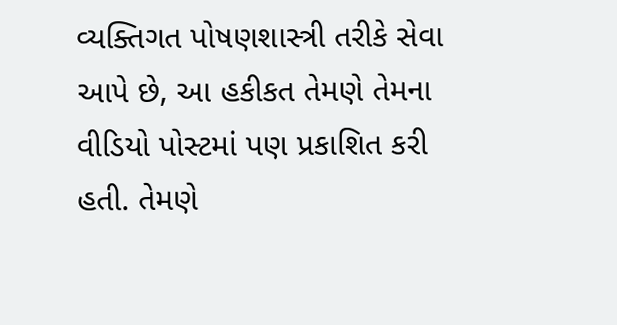વ્યક્તિગત પોષણશાસ્ત્રી તરીકે સેવા આપે છે, આ હકીકત તેમણે તેમના વીડિયો પોસ્ટમાં પણ પ્રકાશિત કરી હતી. તેમણે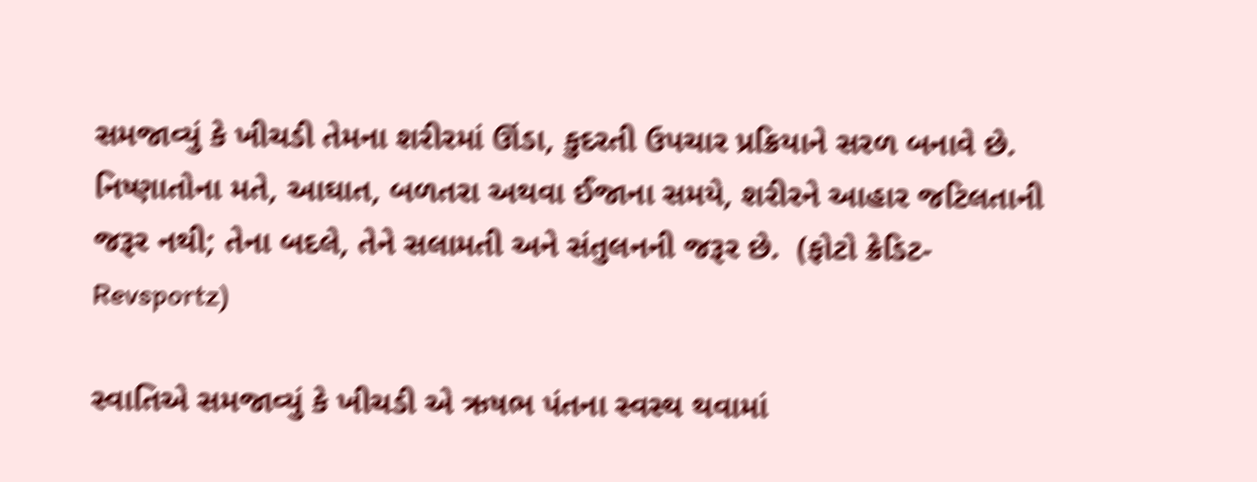સમજાવ્યું કે ખીચડી તેમના શરીરમાં ઊંડા, કુદરતી ઉપચાર પ્રક્રિયાને સરળ બનાવે છે. નિષ્ણાતોના મતે, આઘાત, બળતરા અથવા ઈજાના સમયે, શરીરને આહાર જટિલતાની જરૂર નથી; તેના બદલે, તેને સલામતી અને સંતુલનની જરૂર છે.  (ફોટો ક્રેડિટ-Revsportz)

સ્વાતિએ સમજાવ્યું કે ખીચડી એ ઋષભ પંતના સ્વસ્થ થવામાં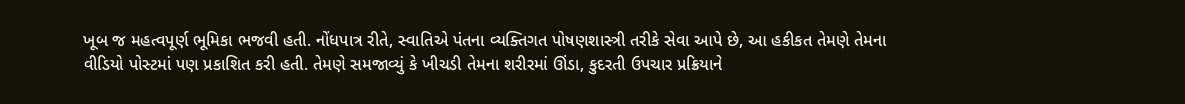ખૂબ જ મહત્વપૂર્ણ ભૂમિકા ભજવી હતી. નોંધપાત્ર રીતે, સ્વાતિએ પંતના વ્યક્તિગત પોષણશાસ્ત્રી તરીકે સેવા આપે છે, આ હકીકત તેમણે તેમના વીડિયો પોસ્ટમાં પણ પ્રકાશિત કરી હતી. તેમણે સમજાવ્યું કે ખીચડી તેમના શરીરમાં ઊંડા, કુદરતી ઉપચાર પ્રક્રિયાને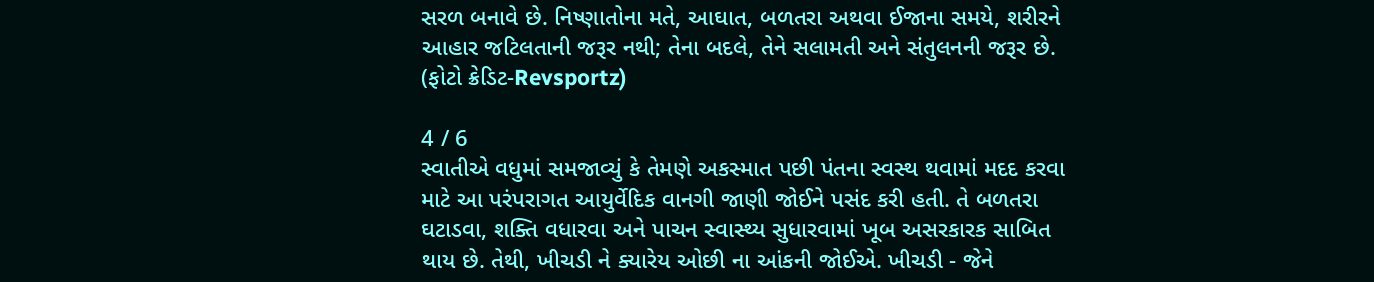સરળ બનાવે છે. નિષ્ણાતોના મતે, આઘાત, બળતરા અથવા ઈજાના સમયે, શરીરને આહાર જટિલતાની જરૂર નથી; તેના બદલે, તેને સલામતી અને સંતુલનની જરૂર છે. (ફોટો ક્રેડિટ-Revsportz)

4 / 6
સ્વાતીએ વધુમાં સમજાવ્યું કે તેમણે અકસ્માત પછી પંતના સ્વસ્થ થવામાં મદદ કરવા માટે આ પરંપરાગત આયુર્વેદિક વાનગી જાણી જોઈને પસંદ કરી હતી. તે બળતરા ઘટાડવા, શક્તિ વધારવા અને પાચન સ્વાસ્થ્ય સુધારવામાં ખૂબ અસરકારક સાબિત થાય છે. તેથી, ખીચડી ને ક્યારેય ઓછી ના આંકની જોઈએ. ખીચડી - જેને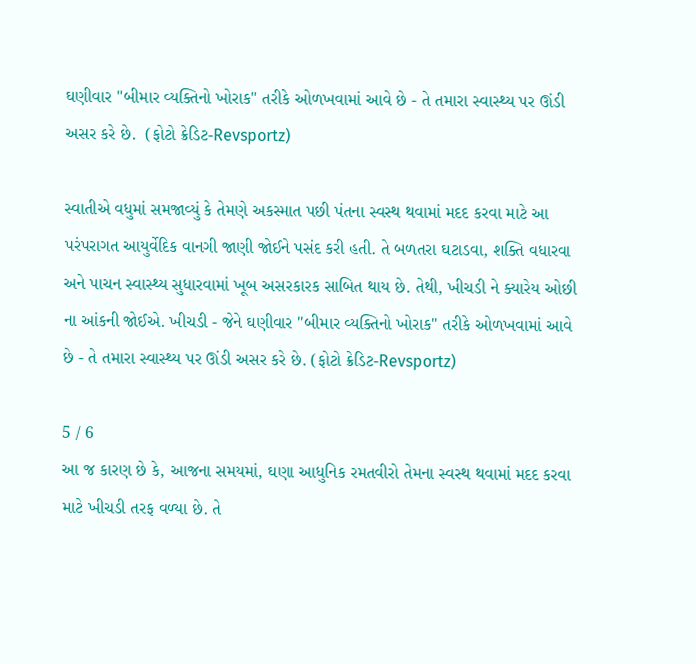ઘણીવાર "બીમાર વ્યક્તિનો ખોરાક" તરીકે ઓળખવામાં આવે છે - તે તમારા સ્વાસ્થ્ય પર ઊંડી અસર કરે છે.  (ફોટો ક્રેડિટ-Revsportz)

સ્વાતીએ વધુમાં સમજાવ્યું કે તેમણે અકસ્માત પછી પંતના સ્વસ્થ થવામાં મદદ કરવા માટે આ પરંપરાગત આયુર્વેદિક વાનગી જાણી જોઈને પસંદ કરી હતી. તે બળતરા ઘટાડવા, શક્તિ વધારવા અને પાચન સ્વાસ્થ્ય સુધારવામાં ખૂબ અસરકારક સાબિત થાય છે. તેથી, ખીચડી ને ક્યારેય ઓછી ના આંકની જોઈએ. ખીચડી - જેને ઘણીવાર "બીમાર વ્યક્તિનો ખોરાક" તરીકે ઓળખવામાં આવે છે - તે તમારા સ્વાસ્થ્ય પર ઊંડી અસર કરે છે. (ફોટો ક્રેડિટ-Revsportz)

5 / 6
આ જ કારણ છે કે, આજના સમયમાં, ઘણા આધુનિક રમતવીરો તેમના સ્વસ્થ થવામાં મદદ કરવા માટે ખીચડી તરફ વળ્યા છે. તે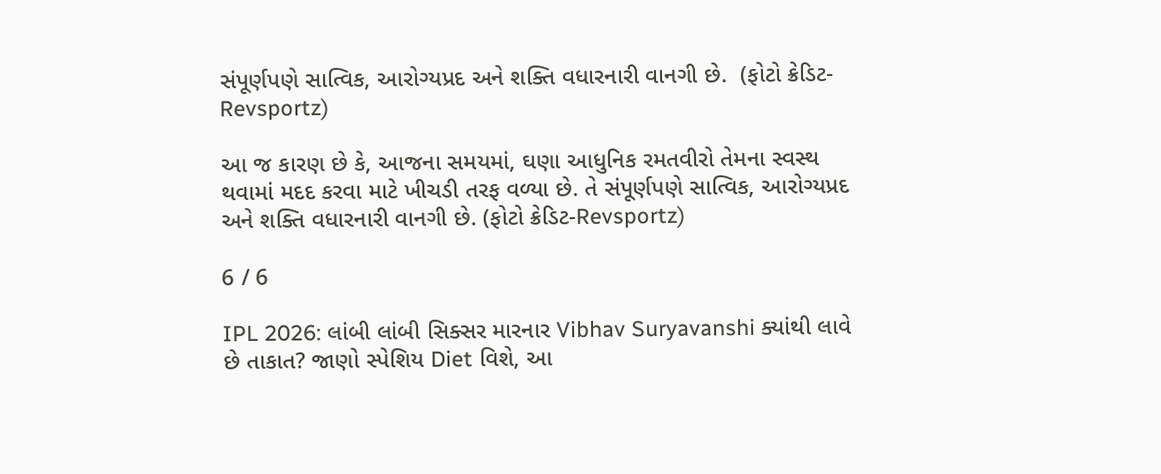સંપૂર્ણપણે સાત્વિક, આરોગ્યપ્રદ અને શક્તિ વધારનારી વાનગી છે.  (ફોટો ક્રેડિટ-Revsportz)

આ જ કારણ છે કે, આજના સમયમાં, ઘણા આધુનિક રમતવીરો તેમના સ્વસ્થ થવામાં મદદ કરવા માટે ખીચડી તરફ વળ્યા છે. તે સંપૂર્ણપણે સાત્વિક, આરોગ્યપ્રદ અને શક્તિ વધારનારી વાનગી છે. (ફોટો ક્રેડિટ-Revsportz)

6 / 6

IPL 2026: લાંબી લાંબી સિક્સર મારનાર Vibhav Suryavanshi ક્યાંથી લાવે છે તાકાત? જાણો સ્પેશિય Diet વિશે, આ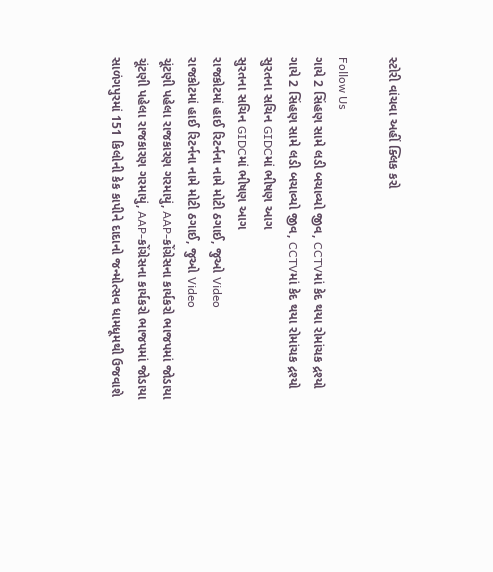સ્ટોરી વાંચવા અહીં ક્લિક કરો

Follow Us
ગાયે 2 સિંહણ સામે લડી બચાવ્યો જીવ, CCTVમાં કેદ થયા રોમાંચક દ્રશ્યો
ગાયે 2 સિંહણ સામે લડી બચાવ્યો જીવ, CCTVમાં કેદ થયા રોમાંચક દ્રશ્યો
સુરતના સચિન GIDCમાં ભીષણ આગ
સુરતના સચિન GIDCમાં ભીષણ આગ
રાજકોટમાં હાઈ રિટર્નના નામે મોટી ઠગાઈ, જુઓ Video
રાજકોટમાં હાઈ રિટર્નના નામે મોટી ઠગાઈ, જુઓ Video
ચૂંટણી પહેલા રાજકારણ ગરમાયું, AAP-કોંગ્રેસના કાર્યકરો ભાજપમાં જોડાયા
ચૂંટણી પહેલા રાજકારણ ગરમાયું, AAP-કોંગ્રેસના કાર્યકરો ભાજપમાં જોડાયા
સાળંગપુરમાં 151 કિલોની કેક કાપીને દાદાનો જન્મોત્સવ ધામધૂમથી ઉજવાશે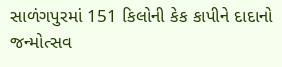સાળંગપુરમાં 151 કિલોની કેક કાપીને દાદાનો જન્મોત્સવ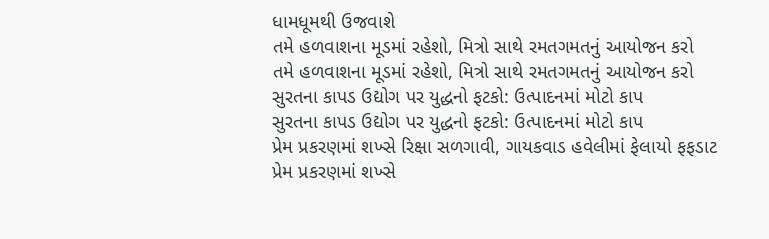ધામધૂમથી ઉજવાશે
તમે હળવાશના મૂડમાં રહેશો, મિત્રો સાથે રમતગમતનું આયોજન કરો
તમે હળવાશના મૂડમાં રહેશો, મિત્રો સાથે રમતગમતનું આયોજન કરો
સુરતના કાપડ ઉદ્યોગ પર યુદ્ધનો ફટકો: ઉત્પાદનમાં મોટો કાપ
સુરતના કાપડ ઉદ્યોગ પર યુદ્ધનો ફટકો: ઉત્પાદનમાં મોટો કાપ
પ્રેમ પ્રકરણમાં શખ્સે રિક્ષા સળગાવી, ગાયકવાડ હવેલીમાં ફેલાયો ફફડાટ
પ્રેમ પ્રકરણમાં શખ્સે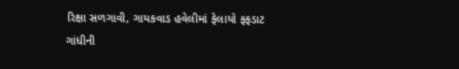રિક્ષા સળગાવી, ગાયકવાડ હવેલીમાં ફેલાયો ફફડાટ
ગાંધીની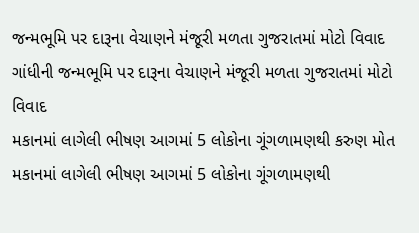જન્મભૂમિ પર દારૂના વેચાણને મંજૂરી મળતા ગુજરાતમાં મોટો વિવાદ
ગાંધીની જન્મભૂમિ પર દારૂના વેચાણને મંજૂરી મળતા ગુજરાતમાં મોટો વિવાદ
મકાનમાં લાગેલી ભીષણ આગમાં 5 લોકોના ગૂંગળામણથી કરુણ મોત
મકાનમાં લાગેલી ભીષણ આગમાં 5 લોકોના ગૂંગળામણથી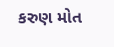કરુણ મોત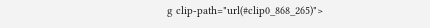g clip-path="url(#clip0_868_265)">